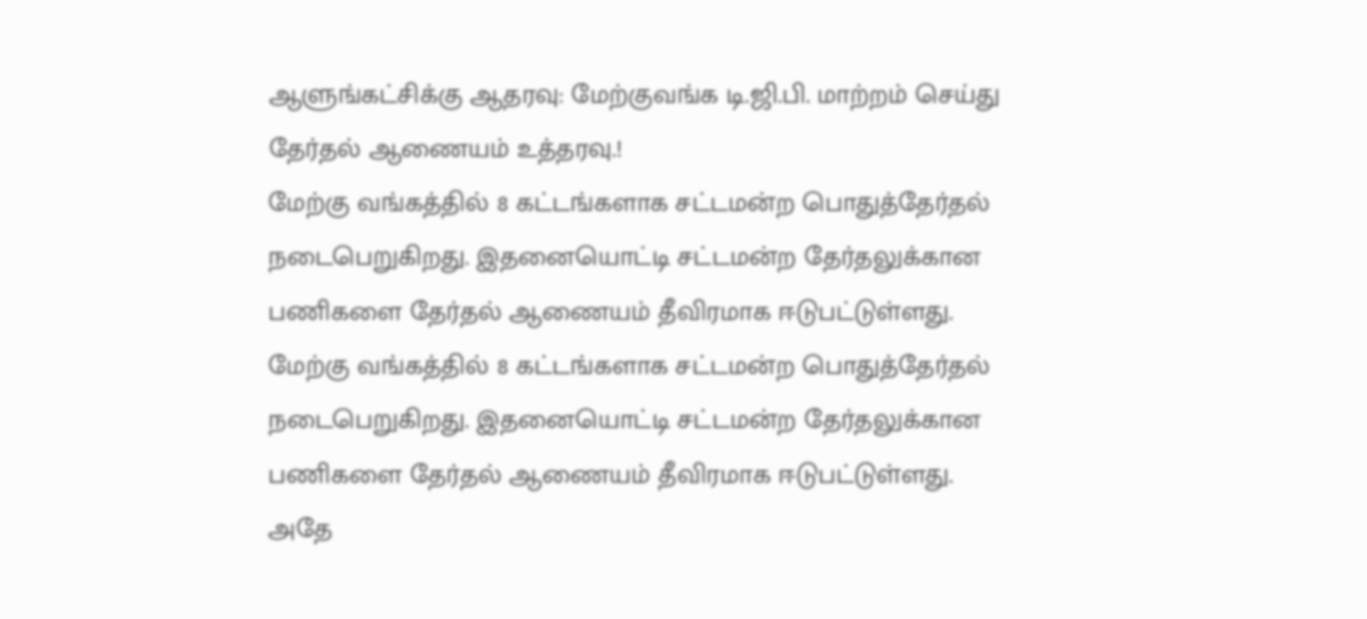ஆளுங்கட்சிக்கு ஆதரவு: மேற்குவங்க டி.ஜி.பி. மாற்றம் செய்து தேர்தல் ஆணையம் உத்தரவு.!
மேற்கு வங்கத்தில் 8 கட்டங்களாக சட்டமன்ற பொதுத்தேர்தல் நடைபெறுகிறது. இதனையொட்டி சட்டமன்ற தேர்தலுக்கான பணிகளை தேர்தல் ஆணையம் தீவிரமாக ஈடுபட்டுள்ளது.
மேற்கு வங்கத்தில் 8 கட்டங்களாக சட்டமன்ற பொதுத்தேர்தல் நடைபெறுகிறது. இதனையொட்டி சட்டமன்ற தேர்தலுக்கான பணிகளை தேர்தல் ஆணையம் தீவிரமாக ஈடுபட்டுள்ளது.
அதே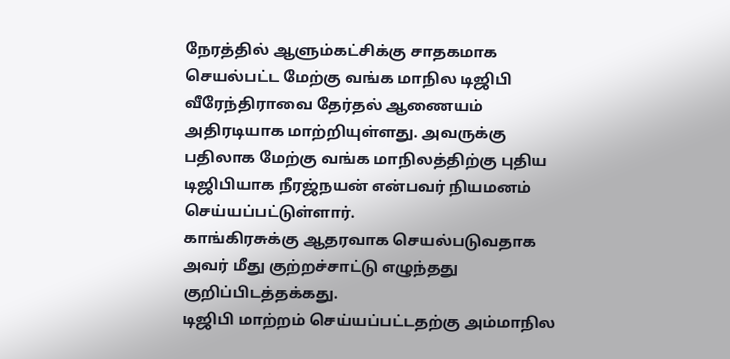நேரத்தில் ஆளும்கட்சிக்கு சாதகமாக செயல்பட்ட மேற்கு வங்க மாநில டிஜிபி வீரேந்திராவை தேர்தல் ஆணையம் அதிரடியாக மாற்றியுள்ளது. அவருக்கு பதிலாக மேற்கு வங்க மாநிலத்திற்கு புதிய டிஜிபியாக நீரஜ்நயன் என்பவர் நியமனம் செய்யப்பட்டுள்ளார்.
காங்கிரசுக்கு ஆதரவாக செயல்படுவதாக அவர் மீது குற்றச்சாட்டு எழுந்தது குறிப்பிடத்தக்கது.
டிஜிபி மாற்றம் செய்யப்பட்டதற்கு அம்மாநில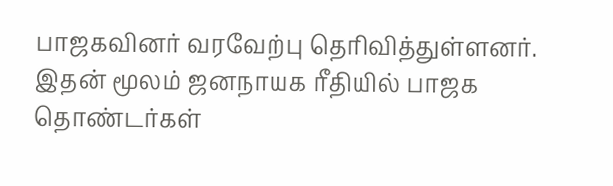பாஜகவினர் வரவேற்பு தெரிவித்துள்ளனர். இதன் மூலம் ஜனநாயக ரீதியில் பாஜக தொண்டர்கள்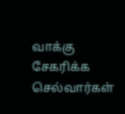வாக்கு சேகரிக்க செல்வார்கள்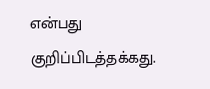என்பது குறிப்பிடத்தக்கது.